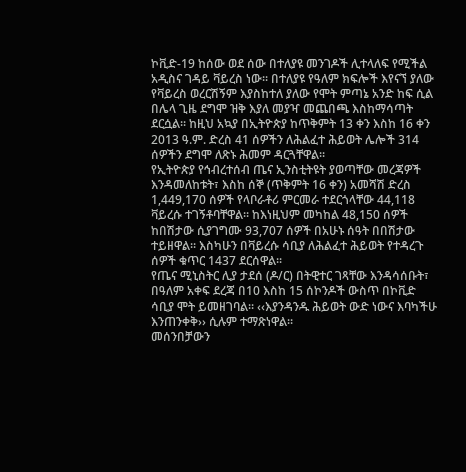ኮቪድ-19 ከሰው ወደ ሰው በተለያዩ መንገዶች ሊተላለፍ የሚችል አዲስና ገዳይ ቫይረስ ነው፡፡ በተለያዩ የዓለም ክፍሎች እየናኘ ያለው የቫይረስ ወረርሽኝም እያስከተለ ያለው የሞት ምጣኔ አንድ ከፍ ሲል በሌላ ጊዜ ደግሞ ዝቅ እያለ መያዣ መጨበጫ እስከማሳጣት ደርሷል፡፡ ከዚህ አኳያ በኢትዮጵያ ከጥቅምት 13 ቀን እስከ 16 ቀን 2013 ዓ.ም. ድረስ 41 ሰዎችን ለሕልፈተ ሕይወት ሌሎች 314 ሰዎችን ደግሞ ለጽኑ ሕመም ዳርጓቸዋል፡፡
የኢትዮጵያ የኅብረተሰብ ጤና ኢንስቲትዩት ያወጣቸው መረጃዎች እንዳመለከቱት፣ እስከ ሰኞ (ጥቅምት 16 ቀን) አመሻሽ ድረስ 1,449,170 ሰዎች የላቦራቶሪ ምርመራ ተደርጎላቸው 44,118 ቫይረሱ ተገኝቶባቸዋል፡፡ ከእነዚህም መካከል 48,150 ሰዎች ከበሽታው ሲያገግሙ 93,707 ሰዎች በአሁኑ ሰዓት በበሽታው ተይዘዋል፡፡ እስካሁን በቫይረሱ ሳቢያ ለሕልፈተ ሕይወት የተዳረጉ ሰዎች ቁጥር 1437 ደርሰዋል፡፡
የጤና ሚኒስትር ሊያ ታደሰ (ዶ/ር) በትዊተር ገጻቸው እንዳሳሰቡት፣ በዓለም አቀፍ ደረጃ በ10 እስከ 15 ሰኮንዶች ውስጥ በኮቪድ ሳቢያ ሞት ይመዘገባል፡፡ ‹‹እያንዳንዱ ሕይወት ውድ ነውና እባካችሁ እንጠንቀቅ›› ሲሉም ተማጽነዋል፡፡
መሰንበቻውን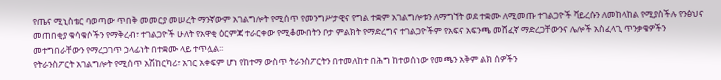የጤና ሚኒስቴር ባወጣው ጥበቅ መመርያ መሠረት ማንኛውም አገልግሎት የሚሰጥ የመንግሥታዊና የግል ተቋም አገልግሎቱን ለማግኘት ወደ ተቋሙ ለሚመጡ ተገልጋዮች ቫይረሱን ለመከላከል የሚያስችሉ የንፅህና መጠበቂያ ቁሳቁሶችን የማቅረብ፣ ተገልጋዮች ሁለት የአዋቂ ዕርምጃ ተራርቀው የሚቆሙበትን ቦታ ምልክት የማድረግና ተገልጋዮችም የአፍና አፍንጫ መሸፈኛ ማድረጋቸውንና ሌሎች አስፈላጊ ጥንቃቄዎችን መተግበራቸውን የማረጋገጥ ኃላፊነት በተቋሙ ላይ ተጥሏል፡፡
የትራንስፖርት አገልግሎት የሚሰጥ አሽከርካሪ፣ አገር አቀፍም ሆነ የከተማ ውስጥ ትራንስፖርትን በተመለከተ በሕግ ከተወሰነው የመጫን አቅም ልክ ሰዎችን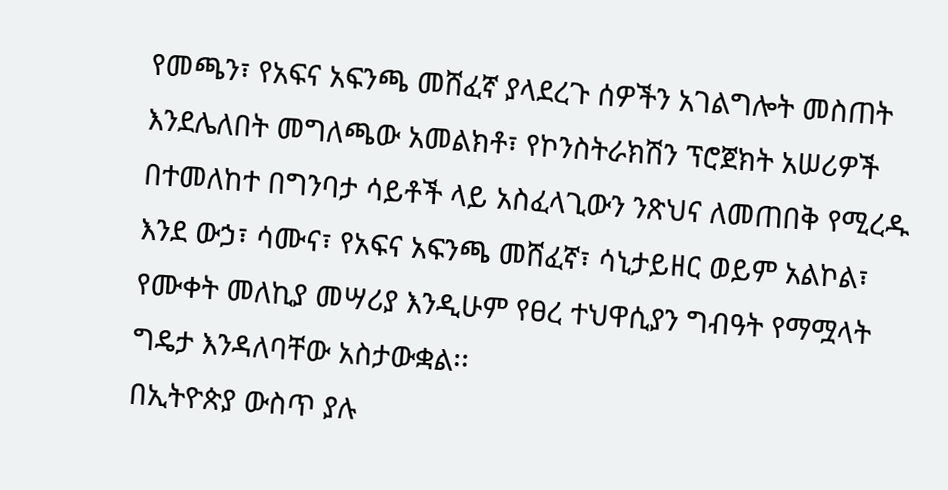የመጫን፣ የአፍና አፍንጫ መሸፈኛ ያላደረጉ ሰዎችን አገልግሎት መስጠት እንደሌለበት መግለጫው አመልክቶ፣ የኮንስትራክሽን ፕሮጀክት አሠሪዎች በተመለከተ በግንባታ ሳይቶች ላይ አስፈላጊውን ንጽህና ለመጠበቅ የሚረዱ እንደ ውኃ፣ ሳሙና፣ የአፍና አፍንጫ መሸፈኛ፣ ሳኒታይዘር ወይም አልኮል፣ የሙቀት መለኪያ መሣሪያ እንዲሁም የፀረ ተህዋሲያን ግብዓት የማሟላት ግዴታ እንዳለባቸው አስታውቋል፡፡
በኢትዮጵያ ውስጥ ያሉ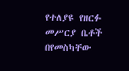የተለያዩ የዘርፉ መሥርያ ቤቶች በየመስካቸው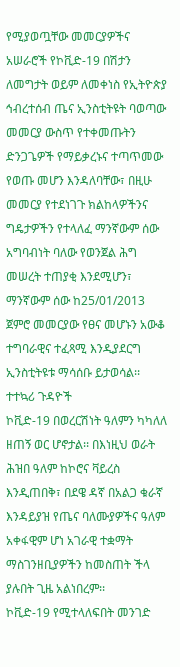የሚያወጧቸው መመርያዎችና አሠራሮች የኮቪድ-19 በሽታን ለመግታት ወይም ለመቀነስ የኢትዮጵያ ኅብረተሰብ ጤና ኢንስቲትዩት ባወጣው መመርያ ውስጥ የተቀመጡትን ድንጋጌዎች የማይቃረኑና ተጣጥመው የወጡ መሆን እንዳለባቸው፣ በዚሁ መመርያ የተደነገጉ ክልከላዎችንና ግዴታዎችን የተላለፈ ማንኛውም ሰው አግባብነት ባለው የወንጀል ሕግ መሠረት ተጠያቂ እንደሚሆን፣ ማንኛውም ሰው ከ25/01/2013 ጀምሮ መመርያው የፀና መሆኑን አውቆ ተግባራዊና ተፈጻሚ እንዲያደርግ ኢንስቲትዩቱ ማሳሰቡ ይታወሳል፡፡
ተተኳሪ ጉዳዮች
ኮቪድ-19 በወረርሽነት ዓለምን ካካለለ ዘጠኝ ወር ሆኖታል፡፡ በእነዚህ ወራት ሕዝበ ዓለም ከኮሮና ቫይረስ እንዲጠበቅ፣ በደዌ ዳኛ በአልጋ ቁራኛ እንዳይያዝ የጤና ባለሙያዎችና ዓለም አቀፋዊም ሆነ አገራዊ ተቋማት ማስገንዘቢያዎችን ከመስጠት ችላ ያሉበት ጊዜ አልነበረም፡፡
ኮቪድ-19 የሚተላለፍበት መንገድ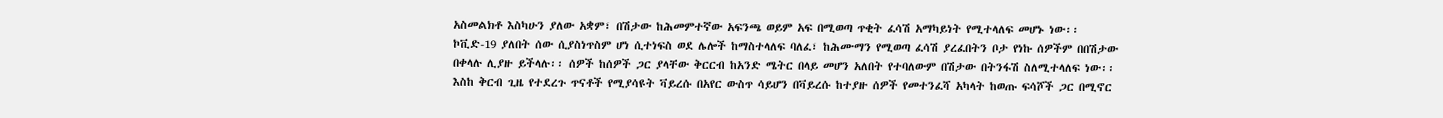አስመልክቶ እስካሁን ያለው አቋም፣ በሽታው ከሕመምተኛው አፍንጫ ወይም አፍ በሚወጣ ጥቂት ፈሳሽ አማካይነት የሚተላለፍ መሆኑ ነው፡፡ ኮቪድ-19 ያለበት ሰው ሲያስነጥስም ሆነ ሲተነፍስ ወደ ሌሎች ከማስተላለፍ ባለፈ፣ ከሕሙማን የሚወጣ ፈሳሽ ያረፈበትን ቦታ የነኩ ሰዎችም በበሽታው በቀላሉ ሊያዙ ይችላሉ፡፡ ሰዎች ከሰዎች ጋር ያላቸው ቅርርብ ከአንድ ሜትር በላይ መሆን አለበት የተባለውም በሽታው በትንፋሽ ስለሚተላለፍ ነው፡፡ እስከ ቅርብ ጊዜ የተደረጉ ጥናቶች የሚያሳዩት ቫይረሱ በአየር ውስጥ ሳይሆን በቫይረሱ ከተያዙ ሰዎች የመተንፈሻ አካላት ከወጡ ፍሳሾች ጋር በሚኖር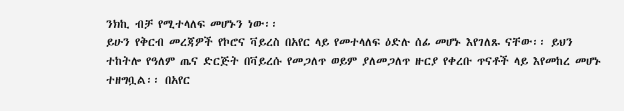ንክኪ ብቻ የሚተላለፍ መሆኑን ነው፡፡
ይሁን የቅርብ መረጃዎች የኮሮና ቫይረስ በአየር ላይ የመተላለፍ ዕድሉ ሰፊ መሆኑ እየገለጹ ናቸው፡፡ ይህን ተከትሎ የዓለም ጤና ድርጅት በቫይረሱ የመጋለጥ ወይም ያለመጋለጥ ዙርያ የቀረቡ ጥናቶች ላይ እየመከረ መሆኑ ተዘግቧል፡፡ በአየር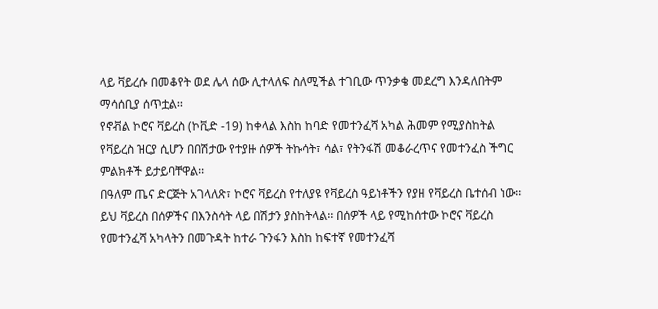ላይ ቫይረሱ በመቆየት ወደ ሌላ ሰው ሊተላለፍ ስለሚችል ተገቢው ጥንቃቄ መደረግ እንዳለበትም ማሳሰቢያ ሰጥቷል፡፡
የኖቭል ኮሮና ቫይረስ (ኮቪድ -19) ከቀላል እስከ ከባድ የመተንፈሻ አካል ሕመም የሚያስከትል የቫይረስ ዝርያ ሲሆን በበሽታው የተያዙ ሰዎች ትኩሳት፣ ሳል፣ የትንፋሽ መቆራረጥና የመተንፈስ ችግር ምልክቶች ይታይባቸዋል፡፡
በዓለም ጤና ድርጅት አገላለጽ፣ ኮሮና ቫይረስ የተለያዩ የቫይረስ ዓይነቶችን የያዘ የቫይረስ ቤተሰብ ነው፡፡ ይህ ቫይረስ በሰዎችና በእንስሳት ላይ በሽታን ያስከትላል፡፡ በሰዎች ላይ የሚከሰተው ኮሮና ቫይረስ የመተንፈሻ አካላትን በመጉዳት ከተራ ጉንፋን እስከ ከፍተኛ የመተንፈሻ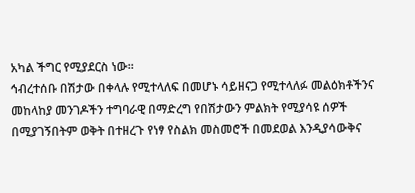አካል ችግር የሚያደርስ ነው፡፡
ኅብረተሰቡ በሽታው በቀላሉ የሚተላለፍ በመሆኑ ሳይዘናጋ የሚተላለፉ መልዕክቶችንና መከላከያ መንገዶችን ተግባራዊ በማድረግ የበሽታውን ምልክት የሚያሳዩ ሰዎች በሚያገኝበትም ወቅት በተዘረጉ የነፃ የስልክ መስመሮች በመደወል እንዲያሳውቅና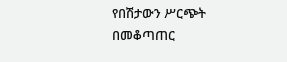የበሽታውን ሥርጭት በመቆጣጠር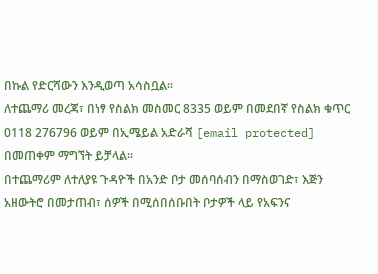በኩል የድርሻውን እንዲወጣ አሳስቧል፡፡
ለተጨማሪ መረጃ፣ በነፃ የስልክ መስመር 8335 ወይም በመደበኛ የስልክ ቁጥር 0118 276796 ወይም በኢሜይል አድራሻ [email protected] በመጠቀም ማግኘት ይቻላል፡፡
በተጨማሪም ለተለያዩ ጉዳዮች በአንድ ቦታ መሰባሰብን በማስወገድ፣ እጅን አዘውትሮ በመታጠብ፣ ሰዎች በሚሰበሰቡበት ቦታዎች ላይ የአፍንና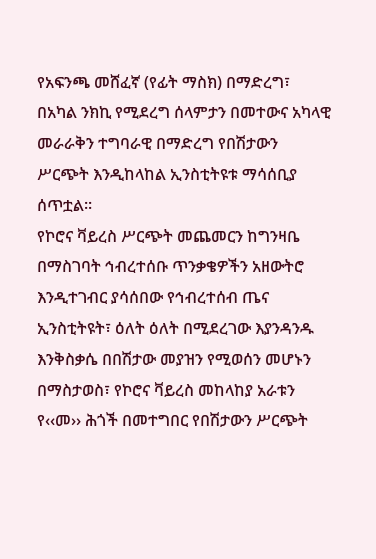የአፍንጫ መሸፈኛ (የፊት ማስክ) በማድረግ፣ በአካል ንክኪ የሚደረግ ሰላምታን በመተውና አካላዊ መራራቅን ተግባራዊ በማድረግ የበሽታውን ሥርጭት እንዲከላከል ኢንስቲትዩቱ ማሳሰቢያ ሰጥቷል፡፡
የኮሮና ቫይረስ ሥርጭት መጨመርን ከግንዛቤ በማስገባት ኅብረተሰቡ ጥንቃቄዎችን አዘውትሮ እንዲተገብር ያሳሰበው የኅብረተሰብ ጤና ኢንስቲትዩት፣ ዕለት ዕለት በሚደረገው እያንዳንዱ እንቅስቃሴ በበሽታው መያዝን የሚወሰን መሆኑን በማስታወስ፣ የኮሮና ቫይረስ መከላከያ አራቱን የ‹‹መ›› ሕጎች በመተግበር የበሽታውን ሥርጭት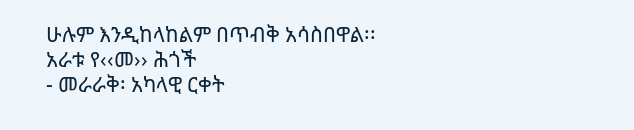ሁሉም እንዲከላከልም በጥብቅ አሳስበዋል፡፡
አራቱ የ‹‹መ›› ሕጎች
- መራራቅ፡ አካላዊ ርቀት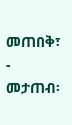መጠበቅ፣
- መታጠብ፡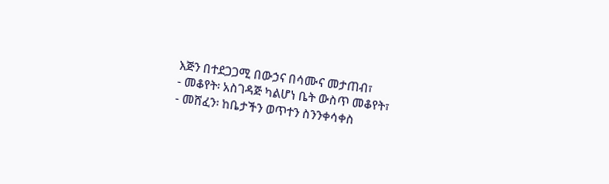እጅን በተደጋጋሚ በውኃና በሳሙና መታጠብ፣
- መቆየት፡ አስገዳጅ ካልሆነ ቤት ውስጥ መቆየት፣
- መሸፈን፡ ከቤታችን ወጥተን ስንንቀሳቀስ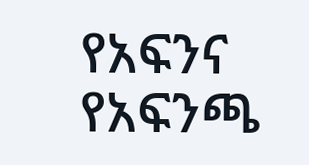የአፍንና የአፍንጫ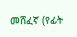መሸፈኛ (የፊት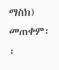ማስክ) መጠቀም፡፡